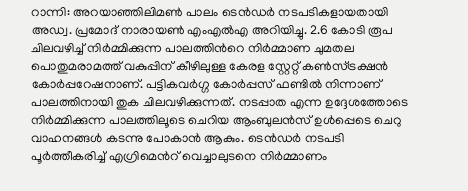റാന്നി: അറയാഞ്ഞിലിമൺ പാലം ടെൻഡർ നടപടികളായതായി അഡ്വ. പ്രമോദ് നാരായൺ എംഎൽഎ അറിയിച്ചു. 2.6 കോടി രൂപ ചിലവഴിച്ച് നിർമ്മിക്കുന്ന പാലത്തിൻറെ നിർമ്മാണ ചുമതല പൊതുമരാമത്ത് വകുപ്പിന് കീഴിലുള്ള കേരള സ്റ്റേറ്റ് കൺസ്ട്രക്ഷൻ കോർപ്പറേഷനാണ്. പട്ടികവർഗ്ഗ കോർപ്പസ് ഫണ്ടിൽ നിന്നാണ് പാലത്തിനായി തുക ചിലവഴിക്കുന്നത്. നടപ്പാത എന്ന ഉദ്ദേശത്തോടെ നിർമ്മിക്കുന്ന പാലത്തിലൂടെ ചെറിയ ആംബുലൻസ് ഉൾപ്പെടെ ചെറു വാഹനങ്ങൾ കടന്നു പോകാൻ ആകും. ടെൻഡർ നടപടി പൂർത്തീകരിച്ച് എഗ്രിമെൻറ് വെച്ചാലുടനെ നിർമ്മാണം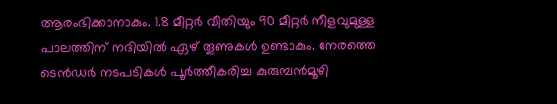ആരംഭിക്കാനാകും. 1.8 മീറ്റർ വീതിയും 90 മീറ്റർ നീളവുമുള്ള പാലത്തിന് നദിയിൽ ഏഴ് തൂണുകൾ ഉണ്ടാകും. നേരത്തെ ടെൻഡർ നടപടികൾ പൂർത്തീകരിച്ച കുരുമ്പൻമൂഴി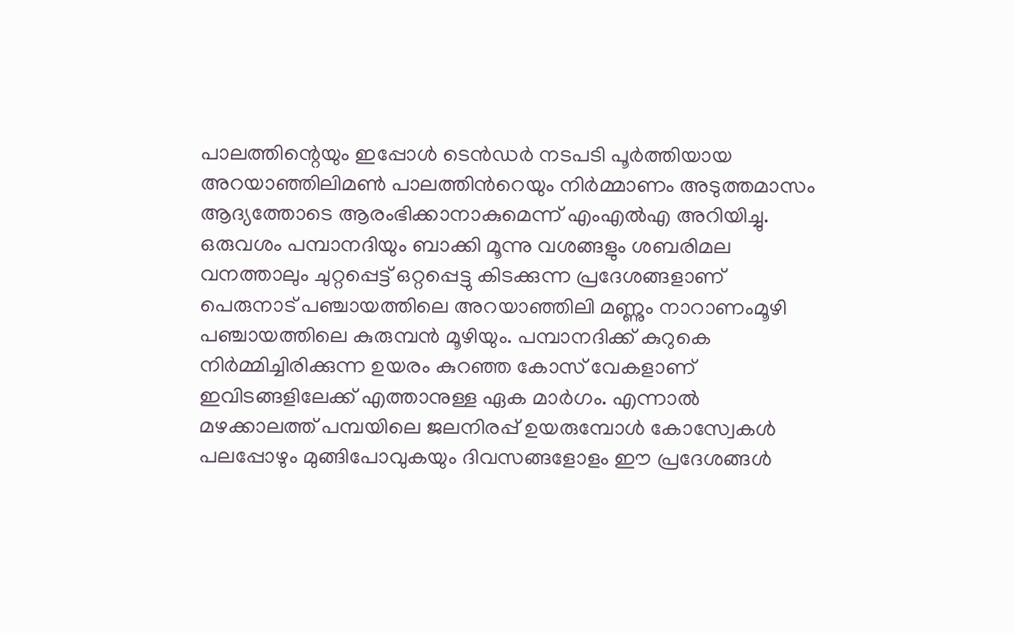പാലത്തിന്റെയും ഇപ്പോൾ ടെൻഡർ നടപടി പൂർത്തിയായ അറയാഞ്ഞിലിമൺ പാലത്തിൻറെയും നിർമ്മാണം അടുത്തമാസം ആദ്യത്തോടെ ആരംഭിക്കാനാകുമെന്ന് എംഎൽഎ അറിയിച്ചു.
ഒരുവശം പമ്പാനദിയും ബാക്കി മൂന്നു വശങ്ങളും ശബരിമല വനത്താലും ചുറ്റപ്പെട്ട് ഒറ്റപ്പെട്ടു കിടക്കുന്ന പ്രദേശങ്ങളാണ് പെരുനാട് പഞ്ചായത്തിലെ അറയാഞ്ഞിലി മണ്ണും നാറാണംമൂഴി പഞ്ചായത്തിലെ കുരുമ്പൻ മൂഴിയും. പമ്പാനദിക്ക് കുറുകെ നിർമ്മിച്ചിരിക്കുന്ന ഉയരം കുറഞ്ഞ കോസ് വേകളാണ് ഇവിടങ്ങളിലേക്ക് എത്താനുള്ള ഏക മാർഗം. എന്നാൽ മഴക്കാലത്ത് പമ്പയിലെ ജലനിരപ്പ് ഉയരുമ്പോൾ കോസ്വേകൾ പലപ്പോഴും മുങ്ങിപോവുകയും ദിവസങ്ങളോളം ഈ പ്രദേശങ്ങൾ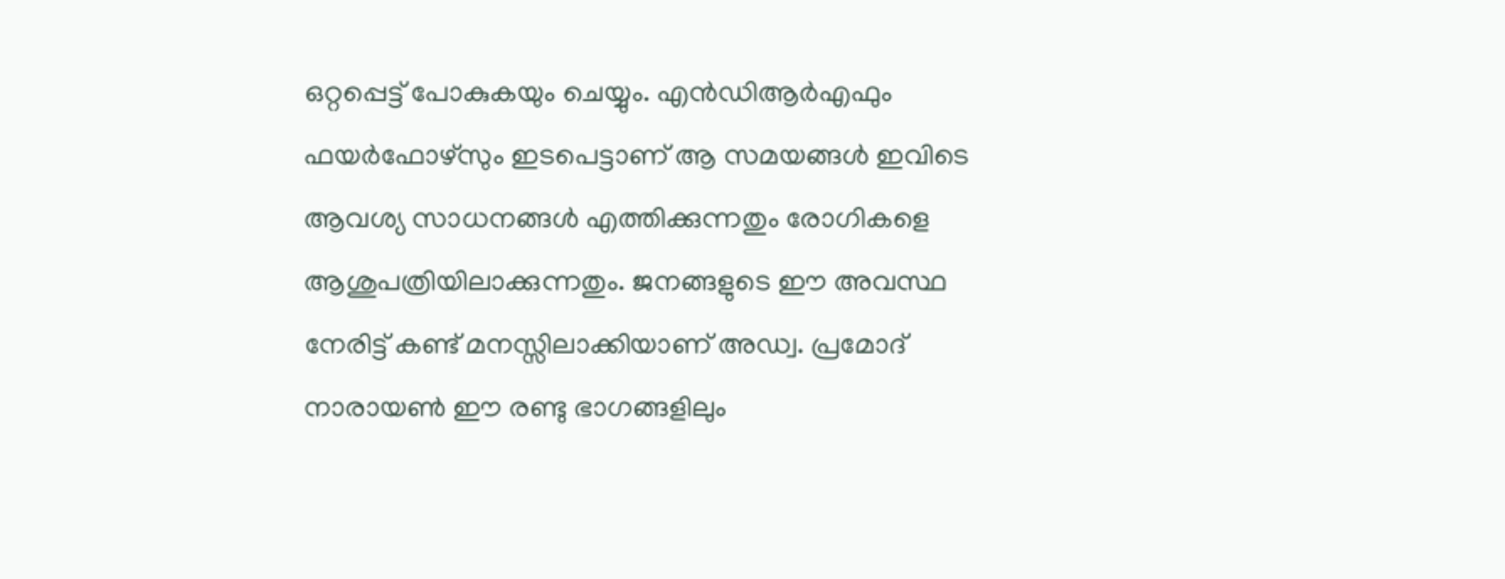ഒറ്റപ്പെട്ട് പോകുകയും ചെയ്യും. എൻഡിആർഎഫും ഫയർഫോഴ്സും ഇടപെട്ടാണ് ആ സമയങ്ങൾ ഇവിടെ ആവശ്യ സാധനങ്ങൾ എത്തിക്കുന്നതും രോഗികളെ ആശുപത്രിയിലാക്കുന്നതും. ജനങ്ങളുടെ ഈ അവസ്ഥ നേരിട്ട് കണ്ട് മനസ്സിലാക്കിയാണ് അഡ്വ. പ്രമോദ് നാരായൺ ഈ രണ്ടു ഭാഗങ്ങളിലും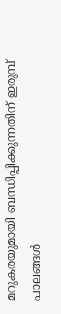മറുകരയുമായി ബന്ധിപ്പിക്കുന്നതിന് ഇരുമ്പ് പാലങ്ങൾ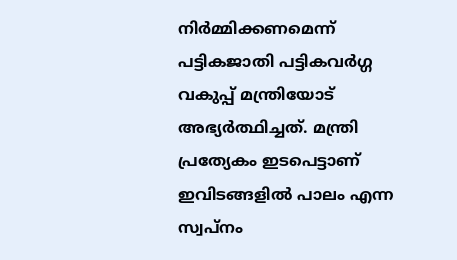നിർമ്മിക്കണമെന്ന് പട്ടികജാതി പട്ടികവർഗ്ഗ വകുപ്പ് മന്ത്രിയോട് അഭ്യർത്ഥിച്ചത്. മന്ത്രി പ്രത്യേകം ഇടപെട്ടാണ് ഇവിടങ്ങളിൽ പാലം എന്ന സ്വപ്നം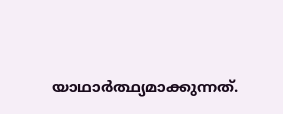യാഥാർത്ഥ്യമാക്കുന്നത്.